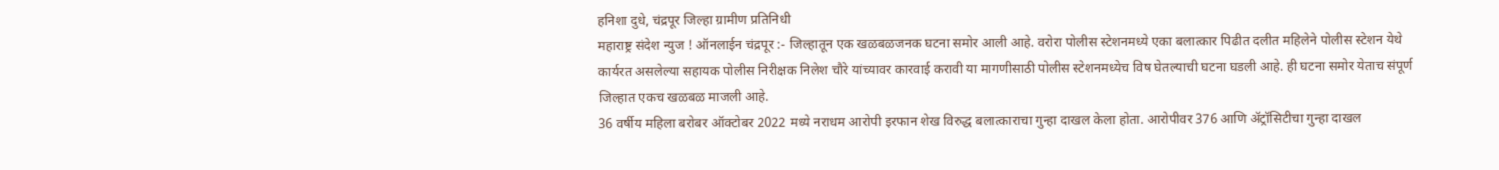हनिशा दुधे, चंद्रपूर जिल्हा ग्रामीण प्रतिनिधी
महाराष्ट्र संदेश न्युज ! ऑनलाईन चंद्रपूर :- जिल्हातून एक खळबळजनक घटना समोर आली आहे. वरोरा पोलीस स्टेशनमध्ये एका बलात्कार पिढीत दलीत महिलेने पोलीस स्टेशन येथे कार्यरत असलेल्या सहायक पोलीस निरीक्षक निलेश चौरे यांच्यावर कारवाई करावी या मागणीसाठी पोलीस स्टेशनमध्येच विष घेतल्याची घटना घडली आहे. ही घटना समोर येताच संपूर्ण जिल्हात एकच खळबळ माजली आहे.
36 वर्षीय महिला बरोबर ऑक्टोबर 2022 मध्ये नराधम आरोपी इरफान शेख विरुद्ध बलात्काराचा गुन्हा दाखल केला होता. आरोपीवर 376 आणि ॲट्रॉसिटीचा गुन्हा दाखल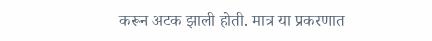करून अटक झाली होती. मात्र या प्रकरणात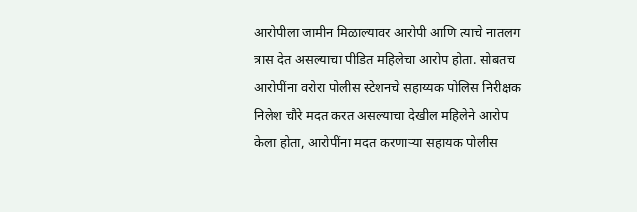आरोपीला जामीन मिळाल्यावर आरोपी आणि त्याचे नातलग त्रास देत असल्याचा पीडित महिलेचा आरोप होता. सोबतच आरोपींना वरोरा पोलीस स्टेशनचे सहाय्यक पोलिस निरीक्षक निलेश चौरे मदत करत असल्याचा देखील महिलेने आरोप केला होता, आरोपींना मदत करणाऱ्या सहायक पोलीस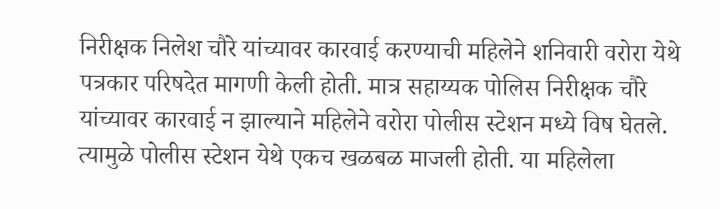निरीक्षक निलेश चौरे यांच्यावर कारवाई करण्याची महिलेने शनिवारी वरोरा येथे पत्रकार परिषदेत मागणी केली होती. मात्र सहाय्यक पोलिस निरीक्षक चौरे यांच्यावर कारवाई न झाल्याने महिलेने वरोरा पोलीस स्टेशन मध्ये विष घेतले. त्यामुळे पोलीस स्टेशन येथे एकच खळबळ माजली होती. या महिलेला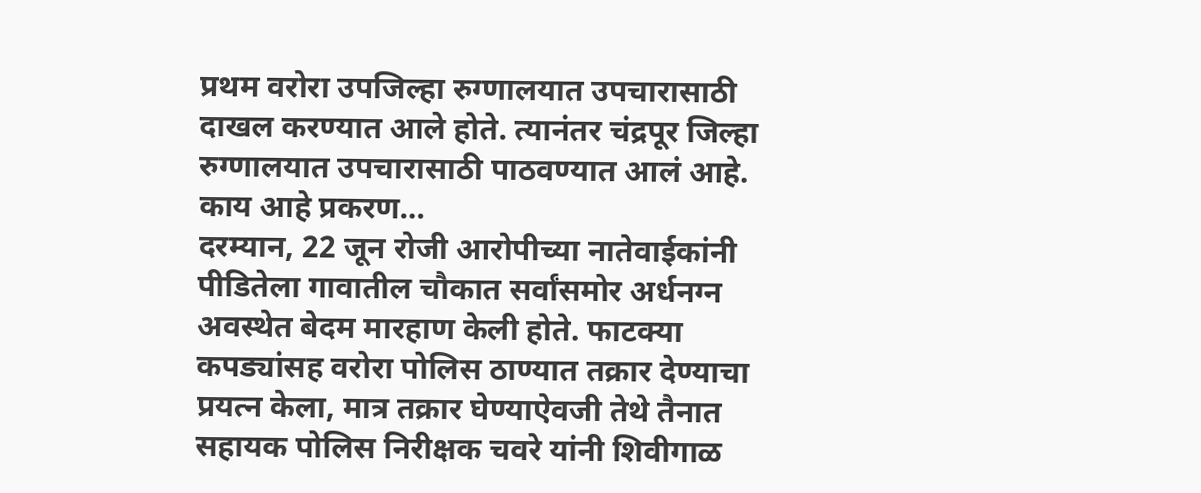प्रथम वरोरा उपजिल्हा रुग्णालयात उपचारासाठी दाखल करण्यात आले होते. त्यानंतर चंद्रपूर जिल्हा रुग्णालयात उपचारासाठी पाठवण्यात आलं आहे.
काय आहे प्रकरण…
दरम्यान, 22 जून रोजी आरोपीच्या नातेवाईकांनी पीडितेला गावातील चौकात सर्वांसमोर अर्धनग्न अवस्थेत बेदम मारहाण केली होते. फाटक्या कपड्यांसह वरोरा पोलिस ठाण्यात तक्रार देण्याचा प्रयत्न केला, मात्र तक्रार घेण्याऐवजी तेथे तैनात सहायक पोलिस निरीक्षक चवरे यांनी शिवीगाळ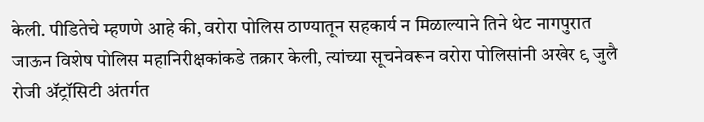केली. पीडितेचे म्हणणे आहे की, वरोरा पोलिस ठाण्यातून सहकार्य न मिळाल्याने तिने थेट नागपुरात जाऊन विशेष पोलिस महानिरीक्षकांकडे तक्रार केली, त्यांच्या सूचनेवरून वरोरा पोलिसांनी अखेर ९ जुलै रोजी ॲट्रॉसिटी अंतर्गत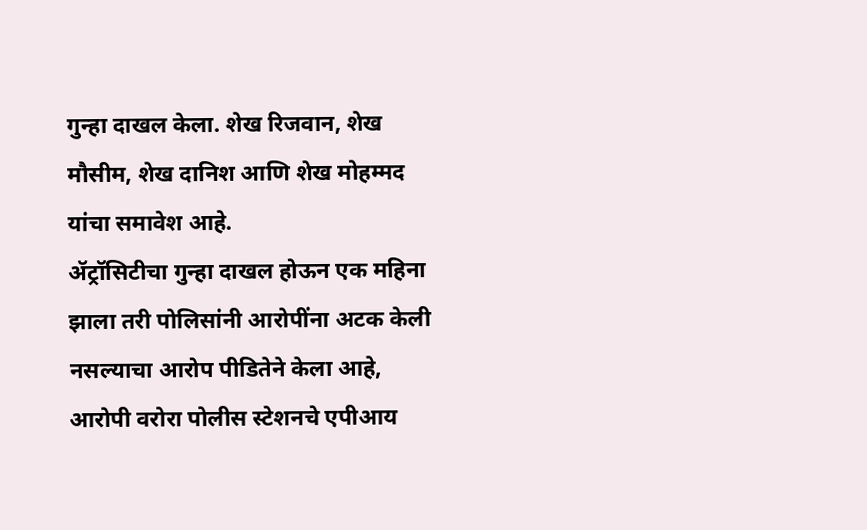गुन्हा दाखल केला. शेख रिजवान, शेख मौसीम, शेख दानिश आणि शेख मोहम्मद यांचा समावेश आहे.
ॲट्रॉसिटीचा गुन्हा दाखल होऊन एक महिना झाला तरी पोलिसांनी आरोपींना अटक केली नसल्याचा आरोप पीडितेने केला आहे, आरोपी वरोरा पोलीस स्टेशनचे एपीआय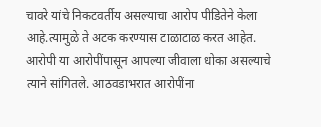चावरे यांचे निकटवर्तीय असल्याचा आरोप पीडितेने केला आहे.त्यामुळे ते अटक करण्यास टाळाटाळ करत आहेत. आरोपी या आरोपींपासून आपल्या जीवाला धोका असल्याचे त्याने सांगितले. आठवडाभरात आरोपींना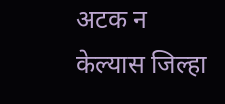अटक न केल्यास जिल्हा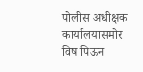पोलीस अधीक्षक कार्यालयासमोर विष पिऊन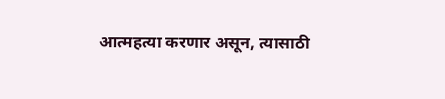आत्महत्या करणार असून, त्यासाठी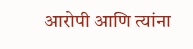आरोपी आणि त्यांना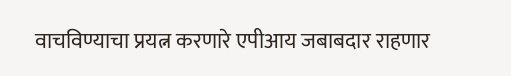वाचविण्याचा प्रयत्न करणारे एपीआय जबाबदार राहणार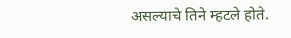असल्याचे तिने म्हटले होते.